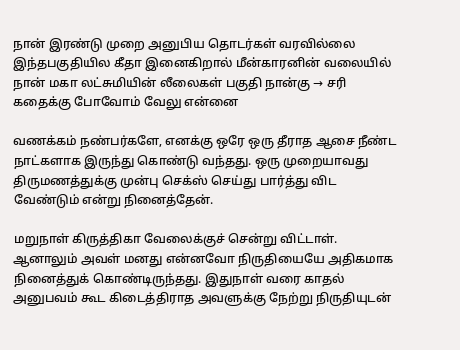நான் இரண்டு முறை அனுபிய தொடர்கள் வரவில்லை இந்தபகுதியில கீதா இனைகிறால் மீன்காரனின் வலையில் நான் மகா லட்சுமியின் லீலைகள் பகுதி நான்கு → சரி கதைக்கு போவோம் வேலு என்னை

வணக்கம் நண்பர்களே, எனக்கு ஒரே ஒரு தீராத ஆசை நீண்ட நாட்களாக இருந்து கொண்டு வந்தது. ஒரு முறையாவது திருமணத்துக்கு முன்பு செக்ஸ் செய்து பார்த்து விட வேண்டும் என்று நினைத்தேன்.

மறுநாள் கிருத்திகா வேலைக்குச் சென்று விட்டாள். ஆனாலும் அவள் மனது என்னவோ நிருதியையே அதிகமாக நினைத்துக் கொண்டிருந்தது. இதுநாள் வரை காதல் அனுபவம் கூட கிடைத்திராத அவளுக்கு நேற்று நிருதியுடன்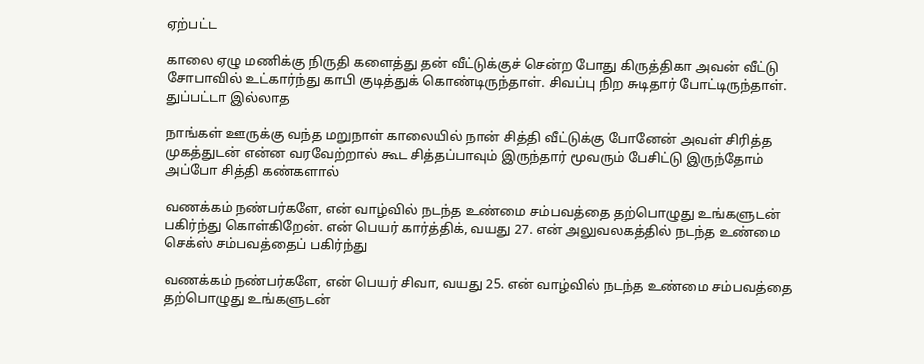ஏற்பட்ட

காலை ஏழு மணிக்கு நிருதி களைத்து தன் வீட்டுக்குச் சென்ற போது கிருத்திகா அவன் வீட்டு சோபாவில் உட்கார்ந்து காபி குடித்துக் கொண்டிருந்தாள். சிவப்பு நிற சுடிதார் போட்டிருந்தாள். துப்பட்டா இல்லாத

நாங்கள் ஊருக்கு வந்த மறுநாள் காலையில் நான் சித்தி வீட்டுக்கு போனேன் அவள் சிரித்த முகத்துடன் என்ன வரவேற்றால் கூட சித்தப்பாவும் இருந்தார் மூவரும் பேசிட்டு இருந்தோம் அப்போ சித்தி கண்களால்

வணக்கம் நண்பர்களே, என் வாழ்வில் நடந்த உண்மை சம்பவத்தை தற்பொழுது உங்களுடன் பகிர்ந்து கொள்கிறேன். என் பெயர் கார்த்திக், வயது 27. என் அலுவலகத்தில் நடந்த உண்மை செக்ஸ் சம்பவத்தைப் பகிர்ந்து

வணக்கம் நண்பர்களே, என் பெயர் சிவா, வயது 25. என் வாழ்வில் நடந்த உண்மை சம்பவத்தை தற்பொழுது உங்களுடன்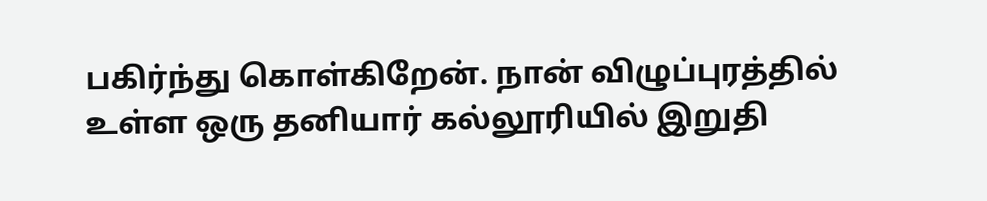பகிர்ந்து கொள்கிறேன். நான் விழுப்புரத்தில் உள்ள ஒரு தனியார் கல்லூரியில் இறுதி